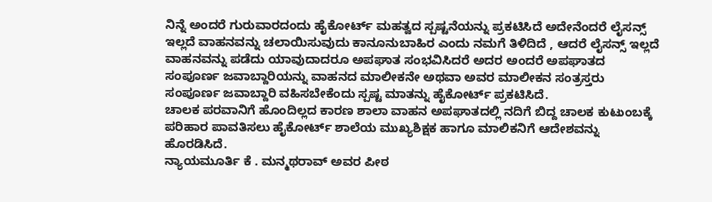ನಿನ್ನೆ ಅಂದರೆ ಗುರುವಾರದಂದು ಹೈಕೋರ್ಟ್ ಮಹತ್ವದ ಸ್ಪಷ್ಟನೆಯನ್ನು ಪ್ರಕಟಿಸಿದೆ ಅದೇನೆಂದರೆ ಲೈಸನ್ಸ್ ಇಲ್ಲದೆ ವಾಹನವನ್ನು ಚಲಾಯಿಸುವುದು ಕಾನೂನುಬಾಹಿರ ಎಂದು ನಮಗೆ ತಿಳಿದಿದೆ , ಆದರೆ ಲೈಸನ್ಸ್ ಇಲ್ಲದೆ ವಾಹನವನ್ನು ಪಡೆದು ಯಾವುದಾದರೂ ಅಪಘಾತ ಸಂಭವಿಸಿದರೆ ಅದರ ಅಂದರೆ ಅಪಘಾತದ ಸಂಪೂರ್ಣ ಜವಾಬ್ದಾರಿಯನ್ನು ವಾಹನದ ಮಾಲೀಕನೇ ಅಥವಾ ಅವರ ಮಾಲೀಕನ ಸಂತ್ರಸ್ತರು ಸಂಪೂರ್ಣ ಜವಾಬ್ದಾರಿ ವಹಿಸಬೇಕೆಂದು ಸ್ಪಷ್ಟ ಮಾತನ್ನು ಹೈಕೋರ್ಟ್ ಪ್ರಕಟಿಸಿದೆ.
ಚಾಲಕ ಪರವಾನಿಗೆ ಹೊಂದಿಲ್ಲದ ಕಾರಣ ಶಾಲಾ ವಾಹನ ಅಪಘಾತದಲ್ಲಿ ನದಿಗೆ ಬಿದ್ದ ಚಾಲಕ ಕುಟುಂಬಕ್ಕೆ ಪರಿಹಾರ ಪಾವತಿಸಲು ಹೈಕೋರ್ಟ್ ಶಾಲೆಯ ಮುಖ್ಯಶಿಕ್ಷಕ ಹಾಗೂ ಮಾಲಿಕನಿಗೆ ಆದೇಶವನ್ನು ಹೊರಡಿಸಿದೆ.
ನ್ಯಾಯಮೂರ್ತಿ ಕೆ . ಮನ್ಮಥರಾವ್ ಅವರ ಪೀಠ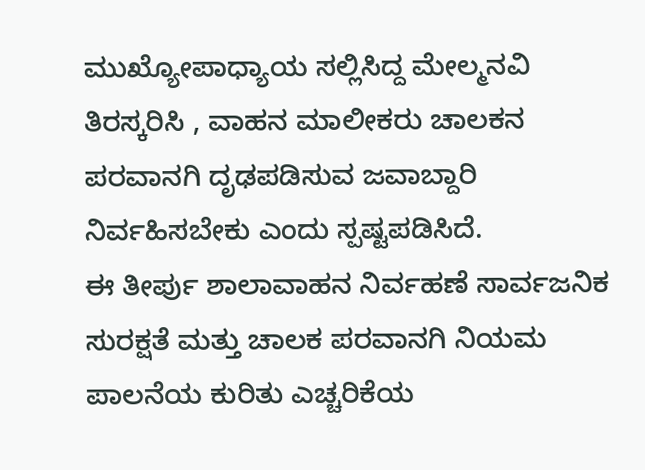ಮುಖ್ಯೋಪಾಧ್ಯಾಯ ಸಲ್ಲಿಸಿದ್ದ ಮೇಲ್ಮನವಿ ತಿರಸ್ಕರಿಸಿ , ವಾಹನ ಮಾಲೀಕರು ಚಾಲಕನ ಪರವಾನಗಿ ದೃಢಪಡಿಸುವ ಜವಾಬ್ದಾರಿ ನಿರ್ವಹಿಸಬೇಕು ಎಂದು ಸ್ಪಷ್ಟಪಡಿಸಿದೆ.
ಈ ತೀರ್ಪು ಶಾಲಾವಾಹನ ನಿರ್ವಹಣೆ ಸಾರ್ವಜನಿಕ ಸುರಕ್ಷತೆ ಮತ್ತು ಚಾಲಕ ಪರವಾನಗಿ ನಿಯಮ ಪಾಲನೆಯ ಕುರಿತು ಎಚ್ಚರಿಕೆಯ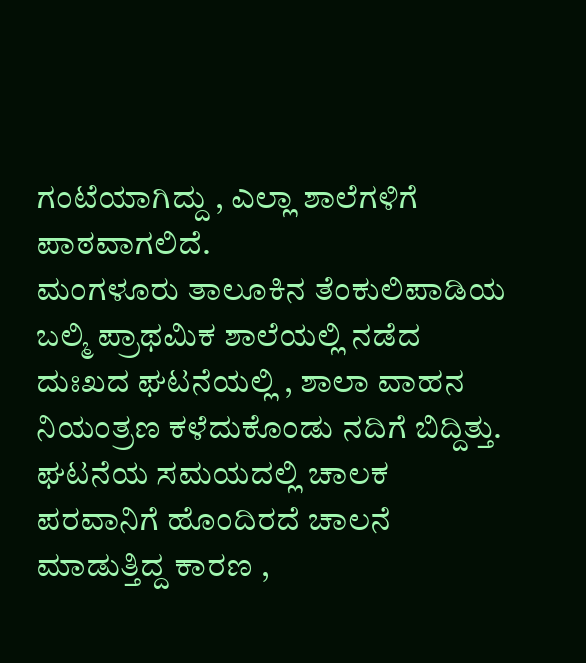ಗಂಟೆಯಾಗಿದ್ದು , ಎಲ್ಲಾ ಶಾಲೆಗಳಿಗೆ ಪಾಠವಾಗಲಿದೆ.
ಮಂಗಳೂರು ತಾಲೂಕಿನ ತೆಂಕುಲಿಪಾಡಿಯ ಬಲ್ಮಿ ಪ್ರಾಥಮಿಕ ಶಾಲೆಯಲ್ಲಿ ನಡೆದ ದುಃಖದ ಘಟನೆಯಲ್ಲಿ , ಶಾಲಾ ವಾಹನ ನಿಯಂತ್ರಣ ಕಳೆದುಕೊಂಡು ನದಿಗೆ ಬಿದ್ದಿತ್ತು. ಘಟನೆಯ ಸಮಯದಲ್ಲಿ ಚಾಲಕ ಪರವಾನಿಗೆ ಹೊಂದಿರದೆ ಚಾಲನೆ ಮಾಡುತ್ತಿದ್ದ ಕಾರಣ ,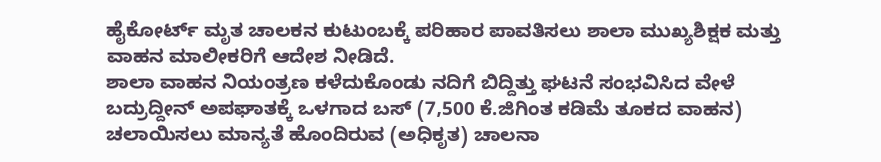ಹೈಕೋರ್ಟ್ ಮೃತ ಚಾಲಕನ ಕುಟುಂಬಕ್ಕೆ ಪರಿಹಾರ ಪಾವತಿಸಲು ಶಾಲಾ ಮುಖ್ಯಶಿಕ್ಷಕ ಮತ್ತು ವಾಹನ ಮಾಲೀಕರಿಗೆ ಆದೇಶ ನೀಡಿದೆ.
ಶಾಲಾ ವಾಹನ ನಿಯಂತ್ರಣ ಕಳೆದುಕೊಂಡು ನದಿಗೆ ಬಿದ್ದಿತ್ತು ಘಟನೆ ಸಂಭವಿಸಿದ ವೇಳೆ ಬದ್ರುದ್ದೀನ್ ಅಪಘಾತಕ್ಕೆ ಒಳಗಾದ ಬಸ್ (7,500 ಕೆ.ಜಿಗಿಂತ ಕಡಿಮೆ ತೂಕದ ವಾಹನ) ಚಲಾಯಿಸಲು ಮಾನ್ಯತೆ ಹೊಂದಿರುವ (ಅಧಿಕೃತ) ಚಾಲನಾ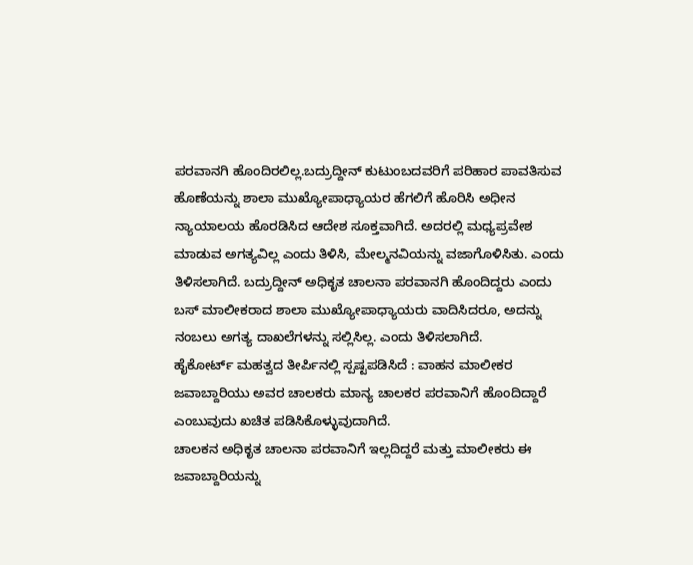ಪರವಾನಗಿ ಹೊಂದಿರಲಿಲ್ಲ.ಬದ್ರುದ್ದೀನ್ ಕುಟುಂಬದವರಿಗೆ ಪರಿಹಾರ ಪಾವತಿಸುವ ಹೊಣೆಯನ್ನು ಶಾಲಾ ಮುಖ್ಯೋಪಾಧ್ಯಾಯರ ಹೆಗಲಿಗೆ ಹೊರಿಸಿ ಅಧೀನ ನ್ಯಾಯಾಲಯ ಹೊರಡಿಸಿದ ಆದೇಶ ಸೂಕ್ತವಾಗಿದೆ. ಅದರಲ್ಲಿ ಮಧ್ಯಪ್ರವೇಶ ಮಾಡುವ ಅಗತ್ಯವಿಲ್ಲ ಎಂದು ತಿಳಿಸಿ, ಮೇಲ್ಮನವಿಯನ್ನು ವಜಾಗೊಳಿಸಿತು. ಎಂದು ತಿಳಿಸಲಾಗಿದೆ. ಬದ್ರುದ್ದೀನ್ ಅಧಿಕೃತ ಚಾಲನಾ ಪರವಾನಗಿ ಹೊಂದಿದ್ದರು ಎಂದು ಬಸ್ ಮಾಲೀಕರಾದ ಶಾಲಾ ಮುಖ್ಯೋಪಾಧ್ಯಾಯರು ವಾದಿಸಿದರೂ, ಅದನ್ನು ನಂಬಲು ಅಗತ್ಯ ದಾಖಲೆಗಳನ್ನು ಸಲ್ಲಿಸಿಲ್ಲ. ಎಂದು ತಿಳಿಸಲಾಗಿದೆ.
ಹೈಕೋರ್ಟ್ ಮಹತ್ವದ ತೀರ್ಪಿನಲ್ಲಿ ಸ್ಪಷ್ಟಪಡಿಸಿದೆ : ವಾಹನ ಮಾಲೀಕರ ಜವಾಬ್ದಾರಿಯು ಅವರ ಚಾಲಕರು ಮಾನ್ಯ ಚಾಲಕರ ಪರವಾನಿಗೆ ಹೊಂದಿದ್ದಾರೆ ಎಂಬುವುದು ಖಚಿತ ಪಡಿಸಿಕೊಳ್ಳುವುದಾಗಿದೆ.
ಚಾಲಕನ ಅಧಿಕೃತ ಚಾಲನಾ ಪರವಾನಿಗೆ ಇಲ್ಲದಿದ್ದರೆ ಮತ್ತು ಮಾಲೀಕರು ಈ ಜವಾಬ್ದಾರಿಯನ್ನು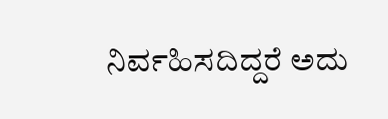ನಿರ್ವಹಿಸದಿದ್ದರೆ ಅದು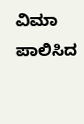ವಿಮಾ ಪಾಲಿಸಿದ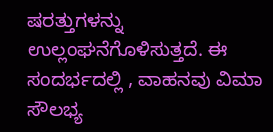ಷರತ್ತುಗಳನ್ನು ಉಲ್ಲಂಘನೆಗೊಳಿಸುತ್ತದೆ. ಈ ಸಂದರ್ಭದಲ್ಲಿ , ವಾಹನವು ವಿಮಾ ಸೌಲಭ್ಯ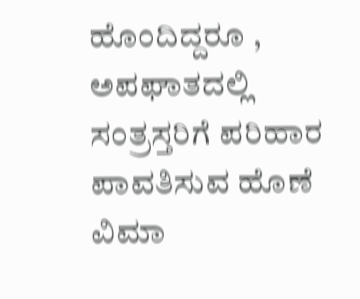ಹೊಂದಿದ್ದರೂ , ಅಪಘಾತದಲ್ಲಿ ಸಂತ್ರಸ್ತರಿಗೆ ಪರಿಹಾರ ಪಾವತಿಸುವ ಹೊಣೆ ವಿಮಾ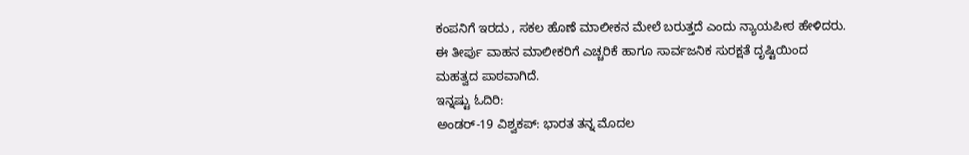ಕಂಪನಿಗೆ ಇರದು , ಸಕಲ ಹೊಣೆ ಮಾಲೀಕನ ಮೇಲೆ ಬರುತ್ತದೆ ಎಂದು ನ್ಯಾಯಪೀಠ ಹೇಳಿದರು.
ಈ ತೀರ್ಪು ವಾಹನ ಮಾಲೀಕರಿಗೆ ಎಚ್ಚರಿಕೆ ಹಾಗೂ ಸಾರ್ವಜನಿಕ ಸುರಕ್ಷತೆ ದೃಷ್ಟಿಯಿಂದ ಮಹತ್ವದ ಪಾಠವಾಗಿದೆ.
ಇನ್ನಷ್ಟು ಓದಿರಿ:
ಅಂಡರ್-19 ವಿಶ್ವಕಪ್: ಭಾರತ ತನ್ನ ಮೊದಲ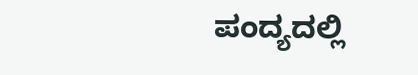ಪಂದ್ಯದಲ್ಲಿ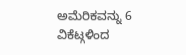ಅಮೆರಿಕವನ್ನು 6 ವಿಕೆಟ್ಗಳಿಂದ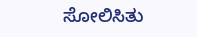ಸೋಲಿಸಿತು